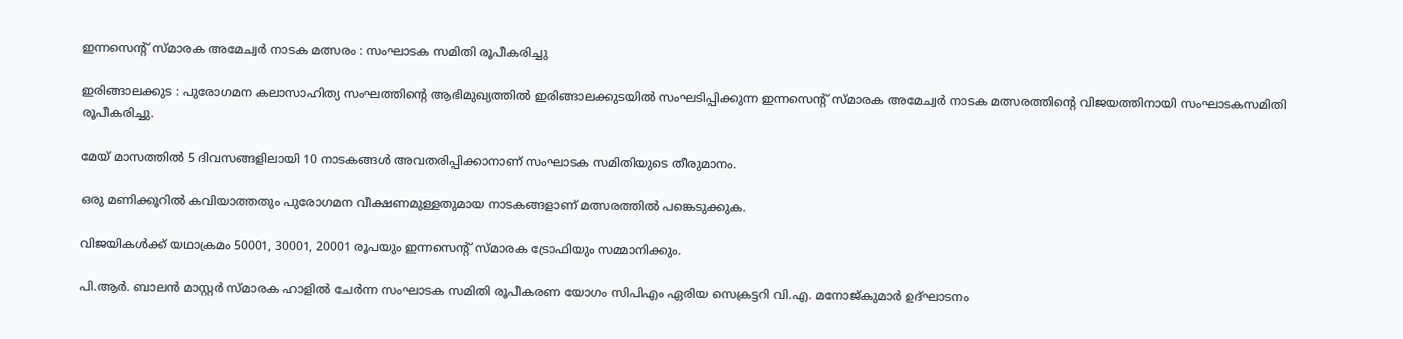ഇന്നസെൻ്റ് സ്മാരക അമേച്വർ നാടക മത്സരം : സംഘാടക സമിതി രൂപീകരിച്ചു

ഇരിങ്ങാലക്കുട : പുരോഗമന കലാസാഹിത്യ സംഘത്തിൻ്റെ ആഭിമുഖ്യത്തിൽ ഇരിങ്ങാലക്കുടയിൽ സംഘടിപ്പിക്കുന്ന ഇന്നസെൻ്റ് സ്മാരക അമേച്വർ നാടക മത്സരത്തിൻ്റെ വിജയത്തിനായി സംഘാടകസമിതി രൂപീകരിച്ചു.

മേയ് മാസത്തിൽ 5 ദിവസങ്ങളിലായി 10 നാടകങ്ങൾ അവതരിപ്പിക്കാനാണ് സംഘാടക സമിതിയുടെ തീരുമാനം.

ഒരു മണിക്കൂറിൽ കവിയാത്തതും പുരോഗമന വീക്ഷണമുള്ളതുമായ നാടകങ്ങളാണ് മത്സരത്തിൽ പങ്കെടുക്കുക.

വിജയികൾക്ക് യഥാക്രമം 50001, 30001, 20001 രൂപയും ഇന്നസെൻ്റ് സ്മാരക ട്രോഫിയും സമ്മാനിക്കും.

പി.ആർ. ബാലൻ മാസ്റ്റർ സ്മാരക ഹാളിൽ ചേർന്ന സംഘാടക സമിതി രൂപീകരണ യോഗം സിപിഎം ഏരിയ സെക്രട്ടറി വി.എ. മനോജ്കുമാർ ഉദ്ഘാടനം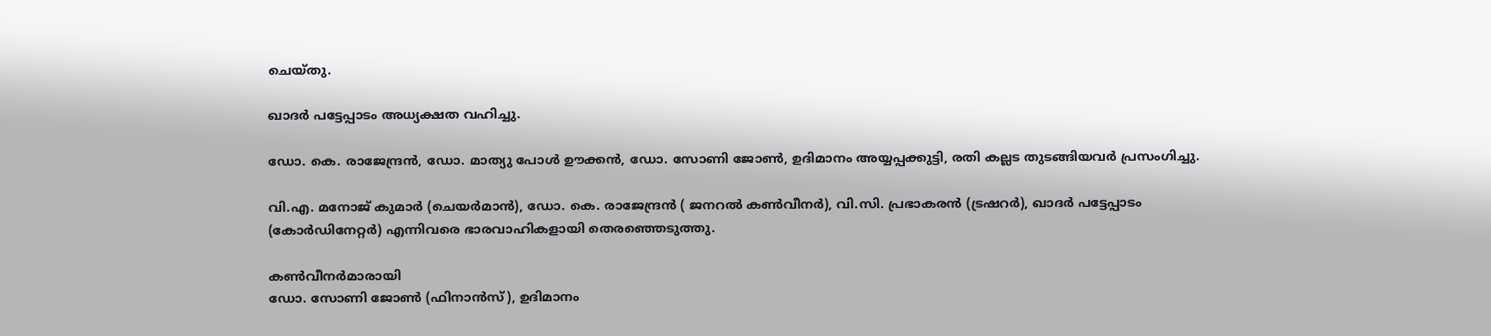ചെയ്തു.

ഖാദർ പട്ടേപ്പാടം അധ്യക്ഷത വഹിച്ചു.

ഡോ. കെ. രാജേന്ദ്രൻ, ഡോ. മാത്യു പോൾ ഊക്കൻ, ഡോ. സോണി ജോൺ, ഉദിമാനം അയ്യപ്പക്കുട്ടി, രതി കല്ലട തുടങ്ങിയവർ പ്രസംഗിച്ചു.

വി.എ. മനോജ് കുമാർ (ചെയർമാൻ), ഡോ. കെ. രാജേന്ദ്രൻ ( ജനറൽ കൺവീനർ), വി.സി. പ്രഭാകരൻ (ട്രഷറർ), ഖാദർ പട്ടേപ്പാടം (കോർഡിനേറ്റർ) എന്നിവരെ ഭാരവാഹികളായി തെരഞ്ഞെടുത്തു.

കൺവീനർമാരായി
ഡോ. സോണി ജോൺ (ഫിനാൻസ്), ഉദിമാനം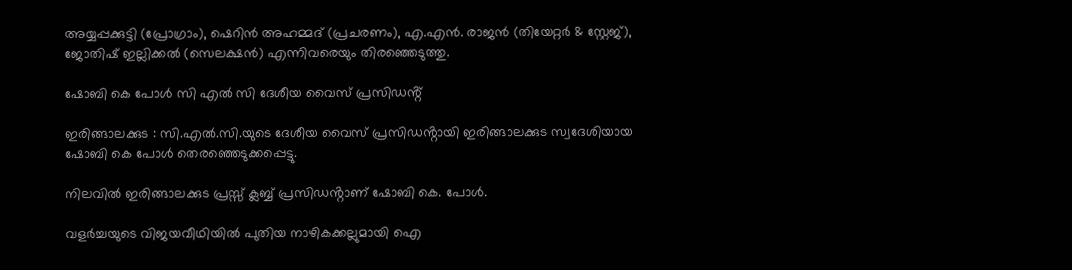അയ്യപ്പക്കുട്ടി (പ്രോഗ്രാം), ഷെറിൻ അഹമ്മദ് (പ്രചരണം), എ.എൻ. രാജൻ (തിയേറ്റർ & സ്റ്റേജ്), ജോതിഷ് ഇല്ലിക്കൽ (സെലക്ഷൻ) എന്നിവരെയും തിരഞ്ഞെടുത്തു.

ഷോബി കെ പോൾ സി എൽ സി ദേശീയ വൈസ് പ്രസിഡൻ്റ്

ഇരിങ്ങാലക്കുട : സി.എൽ.സി.യുടെ ദേശീയ വൈസ് പ്രസിഡൻ്റായി ഇരിങ്ങാലക്കുട സ്വദേശിയായ ഷോബി കെ പോൾ തെരഞ്ഞെടുക്കപ്പെട്ടു.

നിലവിൽ ഇരിങ്ങാലക്കുട പ്രസ്സ് ക്ലബ്ബ് പ്രസിഡൻ്റാണ് ഷോബി കെ. പോള്‍.

വളർച്ചയുടെ വിജയവീഥിയിൽ പുതിയ നാഴികക്കല്ലുമായി ഐ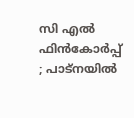സി എൽ ഫിൻകോർപ്പ് ; പാട്നയിൽ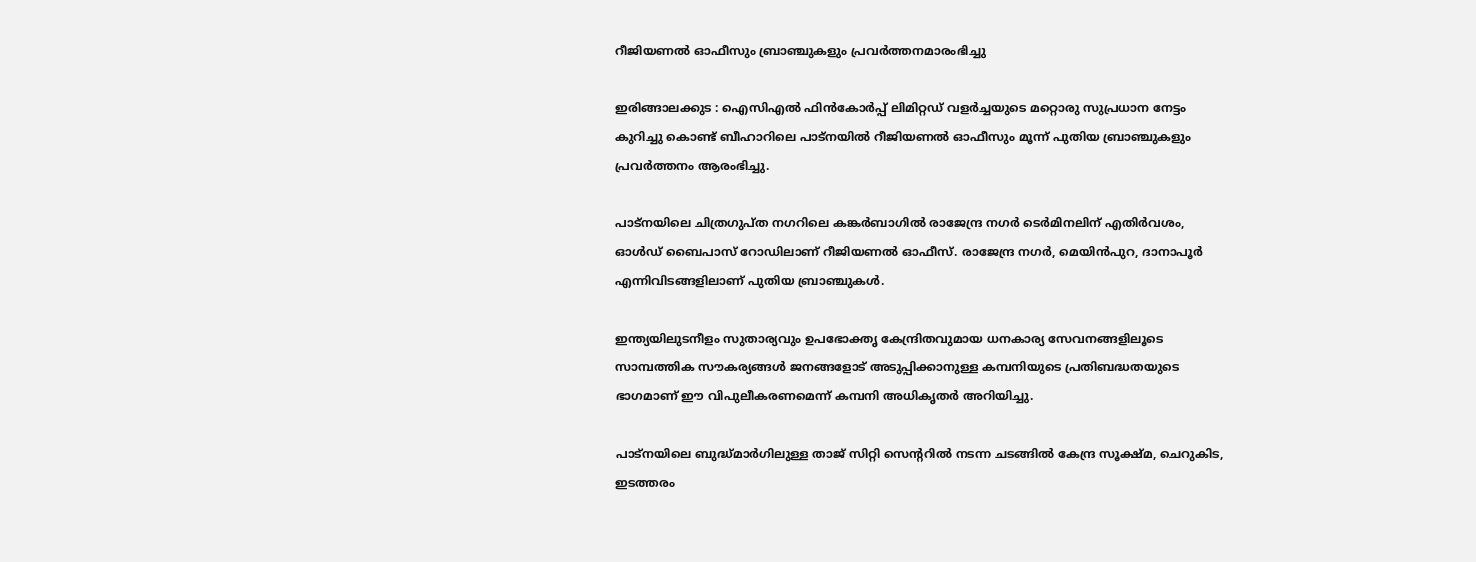റീജിയണൽ ഓഫീസും ബ്രാഞ്ചുകളും പ്രവർത്തനമാരംഭിച്ചു

ഇരിങ്ങാലക്കുട : ഐസിഎൽ ഫിൻകോർപ്പ് ലിമിറ്റഡ് വളർച്ചയുടെ മറ്റൊരു സുപ്രധാന നേട്ടം കുറിച്ചു കൊണ്ട് ബീഹാറിലെ പാട്നയിൽ റീജിയണൽ ഓഫീസും മൂന്ന് പുതിയ ബ്രാഞ്ചുകളും പ്രവർത്തനം ആരംഭിച്ചു.

പാട്നയിലെ ചിത്രഗുപ്ത നഗറിലെ കങ്കർബാഗിൽ രാജേന്ദ്ര നഗർ ടെർമിനലിന് എതിർവശം, ഓൾഡ് ബൈപാസ് റോഡിലാണ് റീജിയണൽ ഓഫീസ്. രാജേന്ദ്ര നഗർ, മെയിൻപുറ, ദാനാപൂർ എന്നിവിടങ്ങളിലാണ് പുതിയ ബ്രാഞ്ചുകൾ.

ഇന്ത്യയിലുടനീളം സുതാര്യവും ഉപഭോക്തൃ കേന്ദ്രിതവുമായ ധനകാര്യ സേവനങ്ങളിലൂടെ സാമ്പത്തിക സൗകര്യങ്ങൾ ജനങ്ങളോട് അടുപ്പിക്കാനുള്ള കമ്പനിയുടെ പ്രതിബദ്ധതയുടെ ഭാഗമാണ് ഈ വിപുലീകരണമെന്ന് കമ്പനി അധികൃതർ അറിയിച്ചു.

പാട്നയിലെ ബുദ്ധ്മാർഗിലുള്ള താജ് സിറ്റി സെന്ററിൽ നടന്ന ചടങ്ങിൽ കേന്ദ്ര സൂക്ഷ്മ, ചെറുകിട, ഇടത്തരം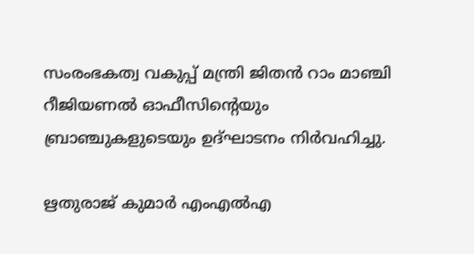സംരംഭകത്വ വകുപ്പ് മന്ത്രി ജിതൻ റാം മാഞ്ചി റീജിയണൽ ഓഫീസിൻ്റെയും ബ്രാഞ്ചുകളുടെയും ഉദ്ഘാടനം നിർവഹിച്ചു.

ഋതുരാജ് കുമാർ എംഎൽഎ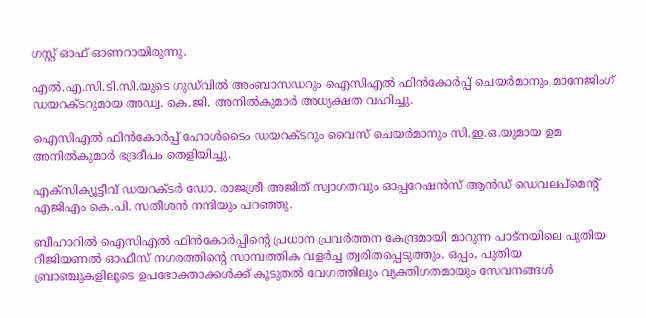ഗസ്റ്റ് ഓഫ് ഓണറായിരുന്നു.

എൽ.എ.സി.ടി.സി.യുടെ ഗുഡ്‌വിൽ അംബാസഡറും ഐസിഎൽ ഫിൻകോർപ്പ് ചെയർമാനും മാനേജിംഗ് ഡയറക്ടറുമായ അഡ്വ. കെ.ജി. അനിൽകുമാർ അധ്യക്ഷത വഹിച്ചു.

ഐസിഎൽ ഫിൻകോർപ്പ് ഹോൾടൈം ഡയറക്ടറും വൈസ് ചെയർമാനും സി.ഇ.ഒ.യുമായ ഉമ അനിൽകുമാർ ഭദ്രദീപം തെളിയിച്ചു.

എക്സിക്യൂട്ടീവ് ഡയറക്ടർ ഡോ. രാജശ്രീ അജിത് സ്വാഗതവും ഓപ്പറേഷൻസ് ആൻഡ് ഡെവലപ്മെന്റ് എജിഎം കെ.പി. സതീശൻ നന്ദിയും പറഞ്ഞു.

ബീഹാറിൽ ഐസിഎൽ ഫിൻകോർപ്പിന്റെ പ്രധാന പ്രവർത്തന കേന്ദ്രമായി മാറുന്ന പാട്നയിലെ പുതിയ റീജിയണൽ ഓഫീസ് നഗരത്തിന്റെ സാമ്പത്തിക വളർച്ച ത്വരിതപ്പെടുത്തും. ഒപ്പം, പുതിയ ബ്രാഞ്ചുകളിലൂടെ ഉപഭോക്താക്കൾക്ക് കൂടുതൽ വേഗത്തിലും വ്യക്തിഗതമായും സേവനങ്ങൾ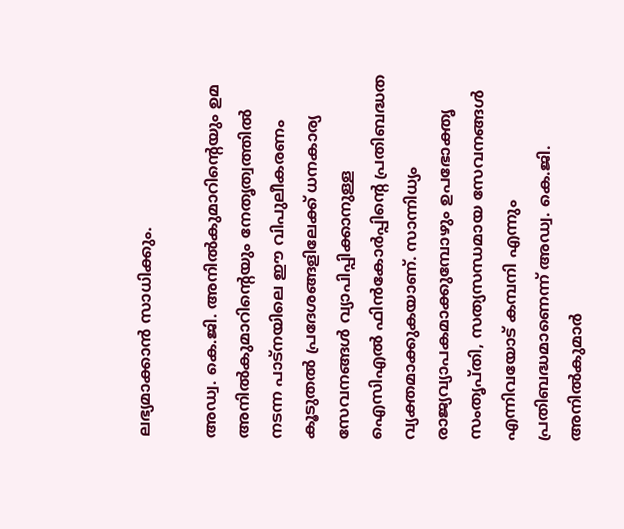ലഭ്യമാക്കാൻ സാധിക്കും.

അഡ്വ. കെ.ജി. അനിൽകുമാറിന്റെയും ഉമ അനിൽകുമാറിന്റെയും നേതൃത്വത്തിൽ നടന്ന പാട്നയിലെ ഈ വിപുലീകരണം കൂടുതൽ പ്രദേശങ്ങളിലേക്ക് ധനകാര്യ സേവനങ്ങൾ വ്യാപിപ്പിക്കാനുള്ള ഐസിഎൽ ഫിൻകോർപ്പിന്റെ പ്രതിബദ്ധത വ്യക്തമാക്കുകയാണ്. സാന്നിധ്യം രാജ്യവ്യാപകമാക്കുമ്പോഴും ഉപഭോക്തൃ സംതൃപ്തി, സത്യസന്ധമായ സേവനങ്ങൾ എന്നിവയോട് കമ്പനി എന്നും പ്രതിബദ്ധമാണെന്ന് അഡ്വ. കെ.ജി. അനിൽകുമാർ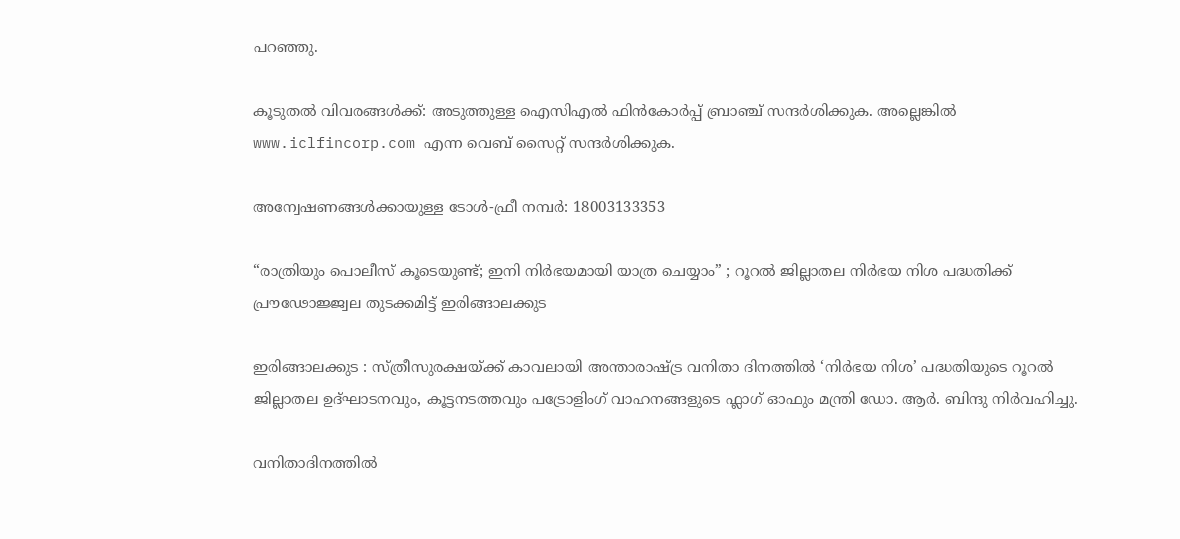പറഞ്ഞു.

കൂടുതൽ വിവരങ്ങൾക്ക്: അടുത്തുള്ള ഐസിഎൽ ഫിൻകോർപ്പ് ബ്രാഞ്ച് സന്ദർശിക്കുക. അല്ലെങ്കിൽ www.iclfincorp.com എന്ന വെബ് സൈറ്റ് സന്ദർശിക്കുക.

അന്വേഷണങ്ങൾക്കായുള്ള ടോൾ-ഫ്രീ നമ്പർ: 18003133353

“രാത്രിയും പൊലീസ് കൂടെയുണ്ട്; ഇനി നിർഭയമായി യാത്ര ചെയ്യാം” ; റൂറൽ ജില്ലാതല നിർഭയ നിശ പദ്ധതിക്ക് പ്രൗഢോജ്ജ്വല തുടക്കമിട്ട് ഇരിങ്ങാലക്കുട

ഇരിങ്ങാലക്കുട : സ്ത്രീസുരക്ഷയ്ക്ക് കാവലായി അന്താരാഷ്ട്ര വനിതാ ദിനത്തിൽ ‘നിർഭയ നിശ’ പദ്ധതിയുടെ റൂറൽ ജില്ലാതല ഉദ്ഘാടനവും, കൂട്ടനടത്തവും പട്രോളിംഗ് വാഹനങ്ങളുടെ ഫ്ലാഗ് ഓഫും മന്ത്രി ഡോ. ആർ. ബിന്ദു നിർവഹിച്ചു.

വനിതാദിനത്തിൽ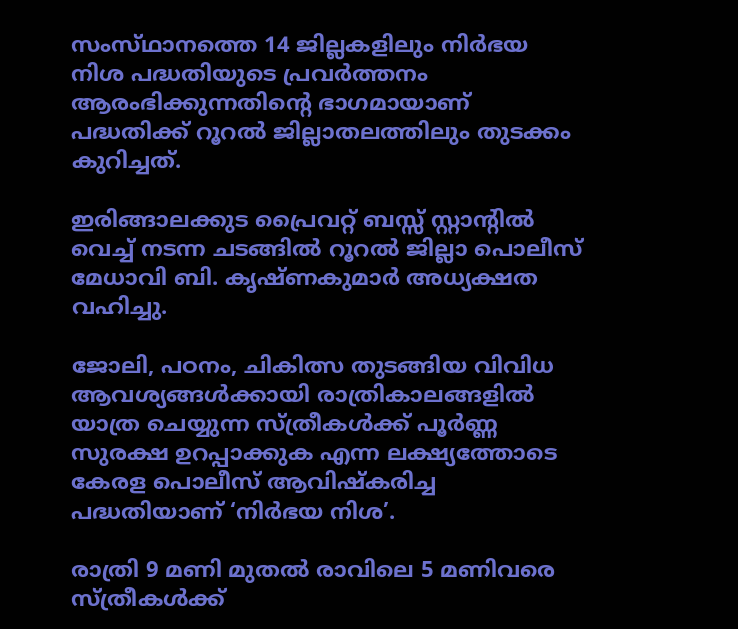സംസ്‌ഥാനത്തെ 14 ജില്ലകളിലും നിർഭയ നിശ പദ്ധതിയുടെ പ്രവർത്തനം ആരംഭിക്കുന്നതിന്റെ ഭാഗമായാണ് പദ്ധതിക്ക് റൂറൽ ജില്ലാതലത്തിലും തുടക്കം കുറിച്ചത്.

ഇരിങ്ങാലക്കുട പ്രൈവറ്റ് ബസ്സ് സ്റ്റാന്റിൽ വെച്ച് നടന്ന ചടങ്ങിൽ റൂറൽ ജില്ലാ പൊലീസ് മേധാവി ബി. കൃഷ്ണകുമാർ അധ്യക്ഷത വഹിച്ചു.

ജോലി, പഠനം, ചികിത്സ തുടങ്ങിയ വിവിധ ആവശ്യങ്ങൾക്കായി രാത്രികാലങ്ങളിൽ യാത്ര ചെയ്യുന്ന സ്ത്രീകൾക്ക് പൂർണ്ണ സുരക്ഷ ഉറപ്പാക്കുക എന്ന ലക്ഷ്യത്തോടെ കേരള പൊലീസ് ആവിഷ്കരിച്ച പദ്ധതിയാണ് ‘നിർഭയ നിശ’.

രാത്രി 9 മണി മുതൽ രാവിലെ 5 മണിവരെ സ്ത്രീകൾക്ക്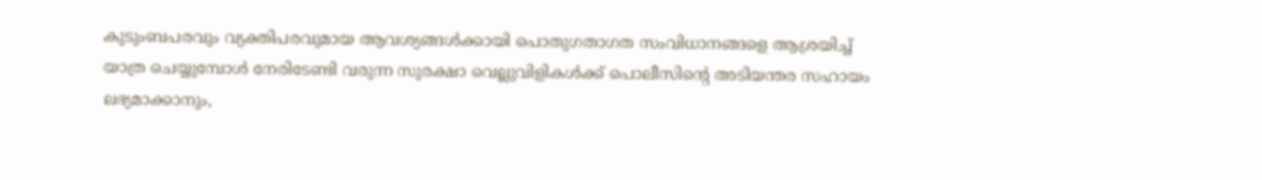കുടുംബപരവും വ്യക്തിപരവുമായ ആവശ്യങ്ങൾക്കായി പൊതുഗതാഗത സംവിധാനങ്ങളെ ആശ്രയിച്ച് യാത്ര ചെയ്യുമ്പോൾ നേരിടേണ്ടി വരുന്ന സുരക്ഷാ വെല്ലുവിളികൾക്ക് പൊലീസിന്റെ അടിയന്തര സഹായം ലഭ്യമാക്കാനും,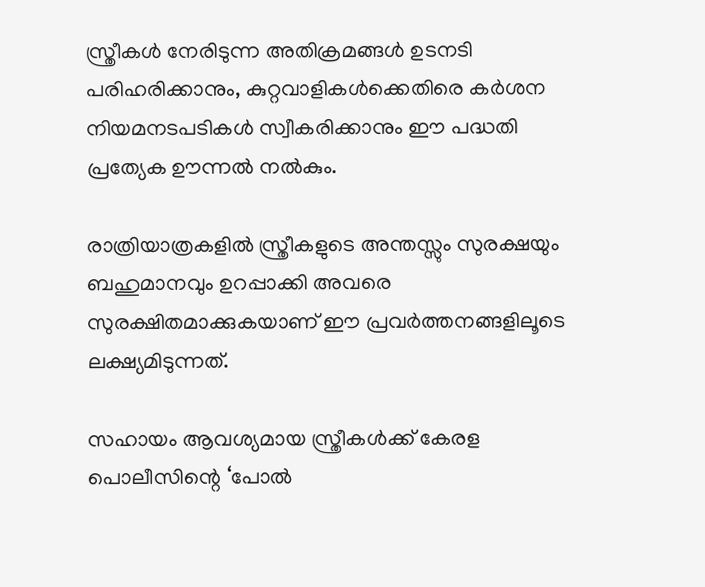സ്ത്രീകൾ നേരിടുന്ന അതിക്രമങ്ങൾ ഉടനടി പരിഹരിക്കാനും, കുറ്റവാളികൾക്കെതിരെ കർശന നിയമനടപടികൾ സ്വീകരിക്കാനും ഈ പദ്ധതി പ്രത്യേക ഊന്നൽ നൽകും.

രാത്രിയാത്രകളിൽ സ്ത്രീകളുടെ അന്തസ്സും സുരക്ഷയും ബഹുമാനവും ഉറപ്പാക്കി അവരെ സുരക്ഷിതമാക്കുകയാണ് ഈ പ്രവർത്തനങ്ങളിലൂടെ ലക്ഷ്യമിടുന്നത്.

സഹായം ആവശ്യമായ സ്ത്രീകൾക്ക് കേരള പൊലീസിന്റെ ‘പോൽ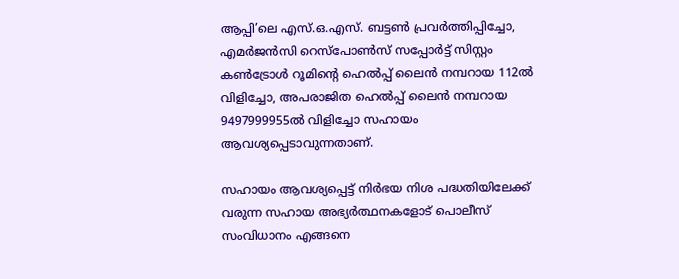ആപ്പി’ലെ എസ്.ഒ.എസ്. ബട്ടൺ പ്രവർത്തിപ്പിച്ചോ, എമർജൻസി റെസ്പോൺസ് സപ്പോർട്ട് സിസ്റ്റം കൺട്രോൾ റൂമിന്റെ ഹെൽപ്പ് ലൈൻ നമ്പറായ 112ൽ വിളിച്ചോ, അപരാജിത ഹെൽപ്പ് ലൈൻ നമ്പറായ 9497999955ൽ വിളിച്ചോ സഹായം ആവശ്യപ്പെടാവുന്നതാണ്.

സഹായം ആവശ്യപ്പെട്ട് നിർഭയ നിശ പദ്ധതിയിലേക്ക് വരുന്ന സഹായ അഭ്യർത്ഥനകളോട് പൊലീസ് സംവിധാനം എങ്ങനെ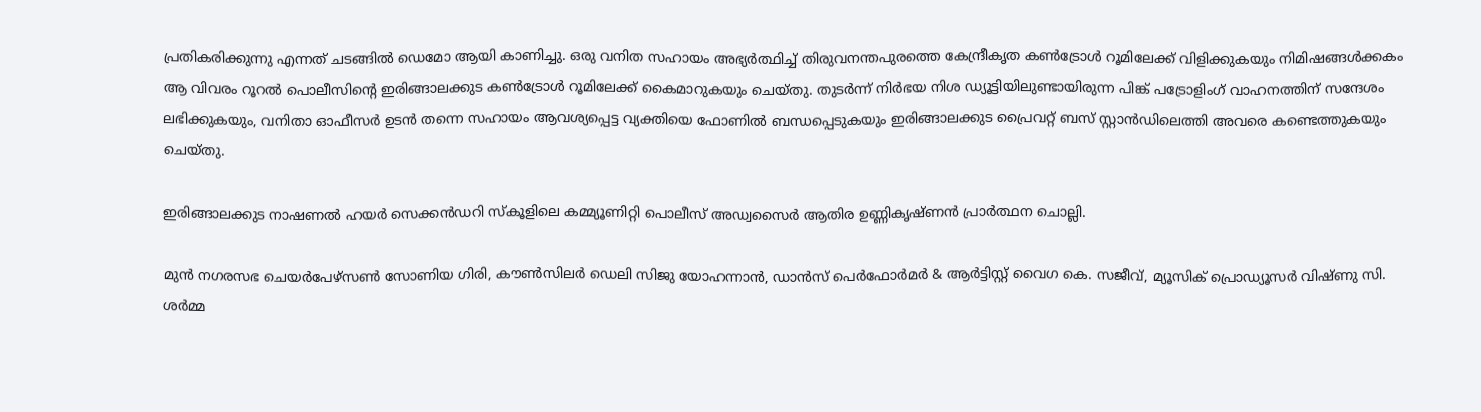പ്രതികരിക്കുന്നു എന്നത് ചടങ്ങിൽ ഡെമോ ആയി കാണിച്ചു. ഒരു വനിത സഹായം അഭ്യർത്ഥിച്ച് തിരുവനന്തപുരത്തെ കേന്ദ്രീകൃത കൺട്രോൾ റൂമിലേക്ക് വിളിക്കുകയും നിമിഷങ്ങൾക്കകം ആ വിവരം റൂറൽ പൊലീസിന്റെ ഇരിങ്ങാലക്കുട കൺട്രോൾ റൂമിലേക്ക് കൈമാറുകയും ചെയ്തു. തുടർന്ന് നിർഭയ നിശ ഡ്യൂട്ടിയിലുണ്ടായിരുന്ന പിങ്ക് പട്രോളിംഗ് വാഹനത്തിന് സന്ദേശം ലഭിക്കുകയും, വനിതാ ഓഫീസർ ഉടൻ തന്നെ സഹായം ആവശ്യപ്പെട്ട വ്യക്തിയെ ഫോണിൽ ബന്ധപ്പെടുകയും ഇരിങ്ങാലക്കുട പ്രൈവറ്റ് ബസ് സ്റ്റാൻഡിലെത്തി അവരെ കണ്ടെത്തുകയും ചെയ്തു.

ഇരിങ്ങാലക്കുട നാഷണൽ ഹയർ സെക്കൻഡറി സ്കൂളിലെ കമ്മ്യൂണിറ്റി പൊലീസ് അഡ്വസൈർ ആതിര ഉണ്ണികൃഷ്ണൻ പ്രാർത്ഥന ചൊല്ലി.

മുൻ നഗരസഭ ചെയർപേഴ്സൺ സോണിയ ഗിരി, കൗൺസിലർ ഡെലി സിജു യോഹന്നാൻ, ഡാൻസ് പെർഫോർമർ & ആർട്ടിസ്റ്റ് വൈഗ കെ. സജീവ്, മ്യൂസിക് പ്രൊഡ്യൂസർ വിഷ്ണു സി. ശർമ്മ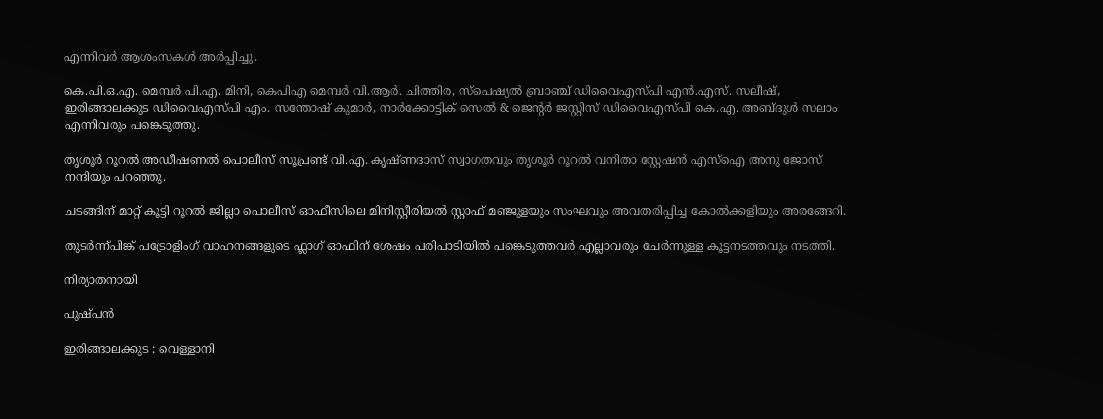എന്നിവർ ആശംസകൾ അർപ്പിച്ചു.

കെ.പി.ഒ.എ. മെമ്പർ പി.എ. മിനി, കെപിഎ മെമ്പർ വി.ആർ. ചിത്തിര, സ്പെഷ്യൽ ബ്രാഞ്ച് ഡിവൈഎസ്പി എൻ.എസ്. സലീഷ്, ഇരിങ്ങാലക്കുട ഡിവൈഎസ്പി എം. സന്തോഷ് കുമാർ, നാർക്കോട്ടിക് സെൽ & ജെന്റർ ജസ്റ്റിസ് ഡിവൈഎസ്പി കെ.എ. അബ്ദുൾ സലാം എന്നിവരും പങ്കെടുത്തു.

തൃശൂർ റൂറൽ അഡീഷണൽ പൊലീസ് സൂപ്രണ്ട് വി.എ. കൃഷ്ണദാസ് സ്വാഗതവും തൃശൂർ റൂറൽ വനിതാ സ്റ്റേഷൻ എസ്ഐ അനു ജോസ് നന്ദിയും പറഞ്ഞു.

ചടങ്ങിന് മാറ്റ് കൂട്ടി റൂറൽ ജില്ലാ പൊലീസ് ഓഫീസിലെ മിനിസ്റ്റീരിയൽ സ്റ്റാഫ് മഞ്ജുളയും സംഘവും അവതരിപ്പിച്ച കോൽക്കളിയും അരങ്ങേറി.

തുടർന്ന്പിങ്ക് പട്രോളിംഗ് വാഹനങ്ങളുടെ ഫ്ലാഗ് ഓഫിന് ശേഷം പരിപാടിയിൽ പങ്കെടുത്തവർ എല്ലാവരും ചേർന്നുള്ള കൂട്ടനടത്തവും നടത്തി.

നിര്യാതനായി

പുഷ്പൻ

ഇരിങ്ങാലക്കുട : വെള്ളാനി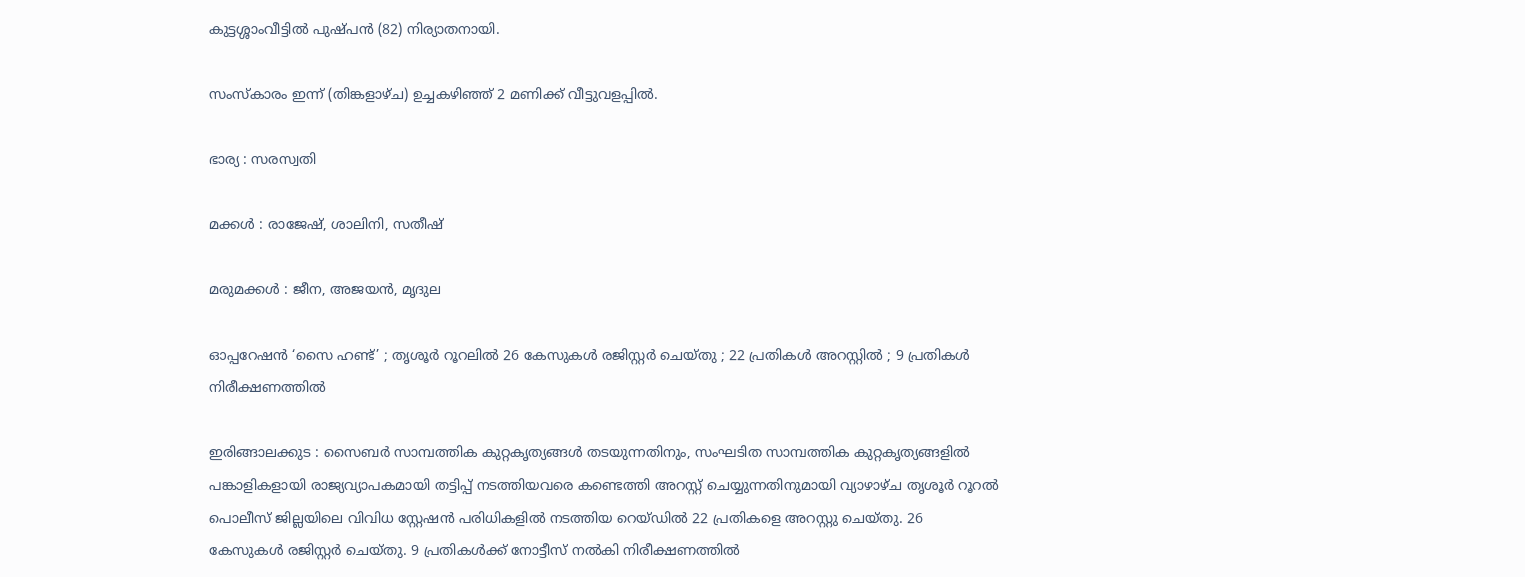കുട്ടശ്ശാംവീട്ടിൽ പുഷ്പൻ (82) നിര്യാതനായി.

സംസ്‌കാരം ഇന്ന് (തിങ്കളാഴ്ച) ഉച്ചകഴിഞ്ഞ് 2 മണിക്ക് വീട്ടുവളപ്പിൽ.

ഭാര്യ : സരസ്വതി

മക്കൾ : രാജേഷ്, ശാലിനി, സതീഷ്

മരുമക്കൾ : ജീന, അജയൻ, മൃദുല

ഓപ്പറേഷൻ ‘സൈ ഹണ്ട്’ ; തൃശൂർ റൂറലിൽ 26 കേസുകൾ രജിസ്റ്റർ ചെയ്തു ; 22 പ്രതികൾ അറസ്റ്റിൽ ; 9 പ്രതികൾ നിരീക്ഷണത്തിൽ

ഇരിങ്ങാലക്കുട : സൈബർ സാമ്പത്തിക കുറ്റകൃത്യങ്ങൾ തടയുന്നതിനും, സംഘടിത സാമ്പത്തിക കുറ്റകൃത്യങ്ങളിൽ പങ്കാളികളായി രാജ്യവ്യാപകമായി തട്ടിപ്പ് നടത്തിയവരെ കണ്ടെത്തി അറസ്റ്റ് ചെയ്യുന്നതിനുമായി വ്യാഴാഴ്ച തൃശൂർ റൂറൽ പൊലീസ് ജില്ലയിലെ വിവിധ സ്റ്റേഷൻ പരിധികളിൽ നടത്തിയ റെയ്ഡിൽ 22 പ്രതികളെ അറസ്റ്റു ചെയ്തു. 26 കേസുകൾ രജിസ്റ്റർ ചെയ്തു. 9 പ്രതികൾക്ക് നോട്ടീസ് നൽകി നിരീക്ഷണത്തിൽ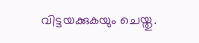വിട്ടയക്കുകയും ചെയ്തു.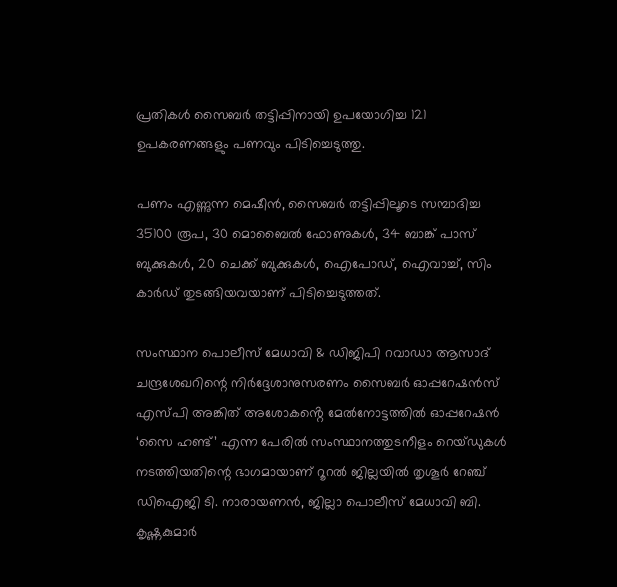പ്രതികൾ സൈബർ തട്ടിപ്പിനായി ഉപയോഗിച്ച 121 ഉപകരണങ്ങളും പണവും പിടിച്ചെടുത്തു.

പണം എണ്ണുന്ന മെഷീൻ, സൈബർ തട്ടിപ്പിലൂടെ സമ്പാദിച്ച 35100 രൂപ, 30 മൊബൈൽ ഫോണുകൾ, 34 ബാങ്ക് പാസ് ബുക്കുകൾ, 20 ചെക്ക് ബുക്കുകൾ, ഐപോഡ്, ഐവാച്ച്, സിം കാർഡ് തുടങ്ങിയവയാണ് പിടിച്ചെടുത്തത്.

സംസ്ഥാന പൊലീസ് മേധാവി & ഡിജിപി റവാഡാ ആസാദ് ചന്ദ്രശേഖറിന്റെ നിർദ്ദേശാനുസരണം സൈബർ ഓപ്പറേഷൻസ് എസ്പി അങ്കിത് അശോകൻ്റെ മേൽനോട്ടത്തിൽ ഓപ്പറേഷൻ ‘സൈ ഹണ്ട്’ എന്ന പേരിൽ സംസ്ഥാനത്തുടനീളം റെയ്ഡുകൾ നടത്തിയതിന്റെ ഭാഗമായാണ് റൂറൽ ജില്ലയിൽ തൃശൂർ റേഞ്ച് ഡിഐജി ടി. നാരായണൻ, ജില്ലാ പൊലീസ് മേധാവി ബി. കൃഷ്ണകുമാർ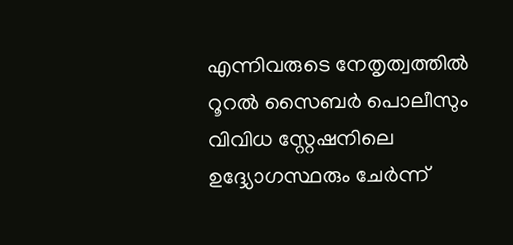എന്നിവരുടെ നേതൃത്വത്തിൽ റൂറൽ സൈബർ പൊലീസും വിവിധ സ്റ്റേഷനിലെ ഉദ്ദ്യോഗസ്ഥരും ചേർന്ന്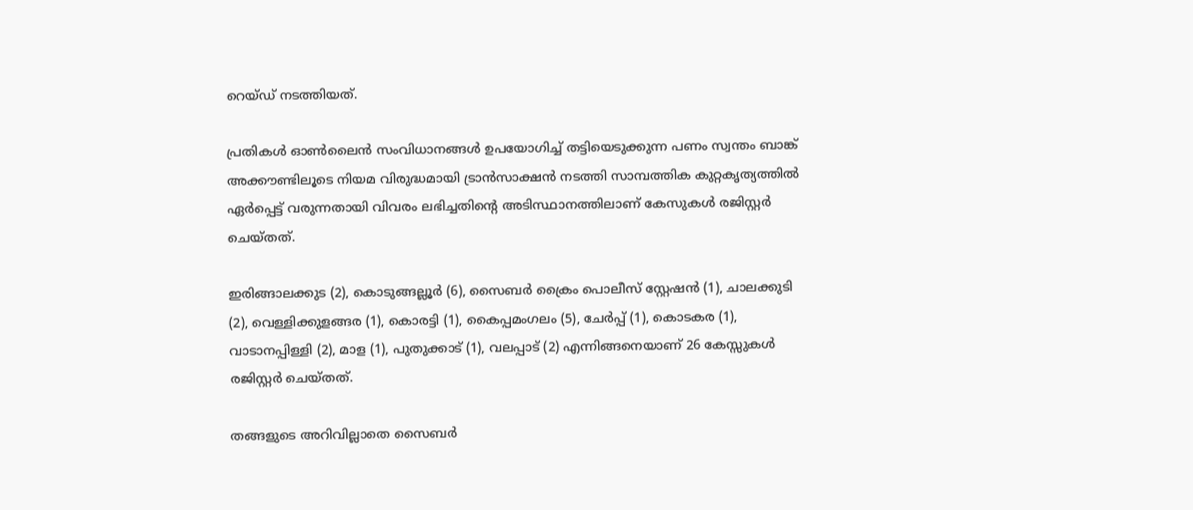റെയ്ഡ് നടത്തിയത്.

പ്രതികൾ ഓൺലൈൻ സംവിധാനങ്ങൾ ഉപയോഗിച്ച് തട്ടിയെടുക്കുന്ന പണം സ്വന്തം ബാങ്ക് അക്കൗണ്ടിലൂടെ നിയമ വിരുദ്ധമായി ട്രാൻസാക്ഷൻ നടത്തി സാമ്പത്തിക കുറ്റകൃത്യത്തിൽ ഏർപ്പെട്ട് വരുന്നതായി വിവരം ലഭിച്ചതിന്റെ അടിസ്ഥാനത്തിലാണ് കേസുകൾ രജിസ്റ്റർ ചെയ്തത്.

ഇരിങ്ങാലക്കുട (2), കൊടുങ്ങല്ലൂർ (6), സൈബർ ക്രൈം പൊലീസ് സ്റ്റേഷൻ (1), ചാലക്കുടി (2), വെള്ളിക്കുളങ്ങര (1), കൊരട്ടി (1), കൈപ്പമംഗലം (5), ചേർപ്പ് (1), കൊടകര (1), വാടാനപ്പിള്ളി (2), മാള (1), പുതുക്കാട് (1), വലപ്പാട് (2) എന്നിങ്ങനെയാണ് 26 കേസ്സുകൾ രജിസ്റ്റർ ചെയ്തത്.

തങ്ങളുടെ അറിവില്ലാതെ സൈബർ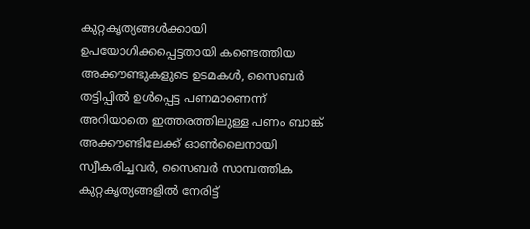കുറ്റകൃത്യങ്ങൾക്കായി ഉപയോഗിക്കപ്പെട്ടതായി കണ്ടെത്തിയ അക്കൗണ്ടുകളുടെ ഉടമകൾ, സൈബർ തട്ടിപ്പിൽ ഉൾപ്പെട്ട പണമാണെന്ന് അറിയാതെ ഇത്തരത്തിലുള്ള പണം ബാങ്ക് അക്കൗണ്ടിലേക്ക് ഓൺലൈനായി സ്വീകരിച്ചവർ, സൈബർ സാമ്പത്തിക കുറ്റകൃത്യങ്ങളിൽ നേരിട്ട്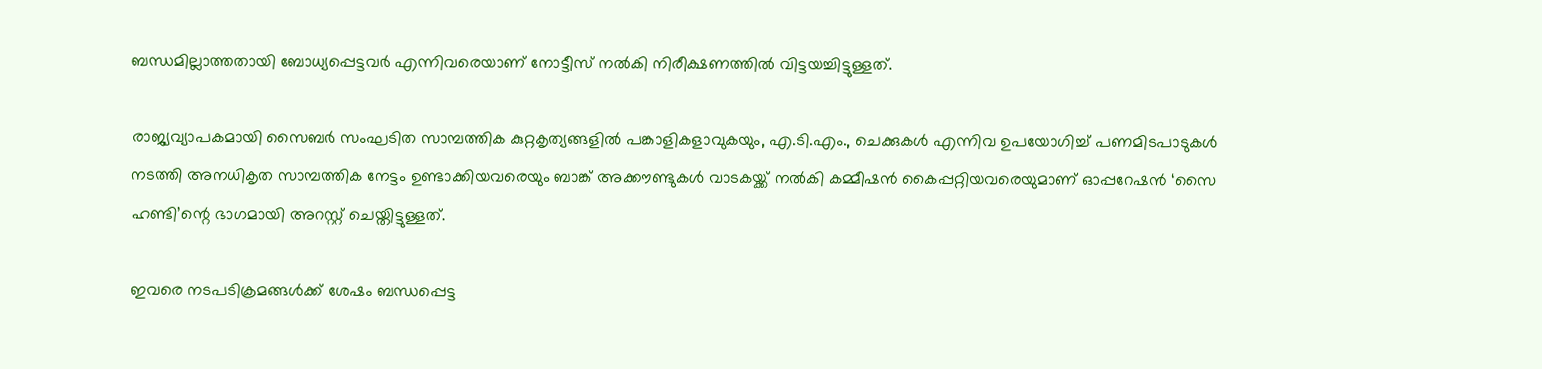ബന്ധമില്ലാത്തതായി ബോധ്യപ്പെട്ടവർ എന്നിവരെയാണ് നോട്ടീസ് നൽകി നിരീക്ഷണത്തിൽ വിട്ടയച്ചിട്ടുള്ളത്.

രാജ്യവ്യാപകമായി സൈബർ സംഘടിത സാമ്പത്തിക കുറ്റകൃത്യങ്ങളിൽ പങ്കാളികളാവുകയും, എ.ടി.എം., ചെക്കുകൾ എന്നിവ ഉപയോഗിച്ച് പണമിടപാടുകൾ നടത്തി അനധികൃത സാമ്പത്തിക നേട്ടം ഉണ്ടാക്കിയവരെയും ബാങ്ക് അക്കൗണ്ടുകൾ വാടകയ്ക്ക് നൽകി കമ്മീഷൻ കൈപ്പറ്റിയവരെയുമാണ് ഓപ്പറേഷൻ ‘സൈ ഹണ്ടി’ന്റെ ഭാഗമായി അറസ്റ്റ് ചെയ്തിട്ടുള്ളത്.

ഇവരെ നടപടിക്രമങ്ങൾക്ക് ശേഷം ബന്ധപ്പെട്ട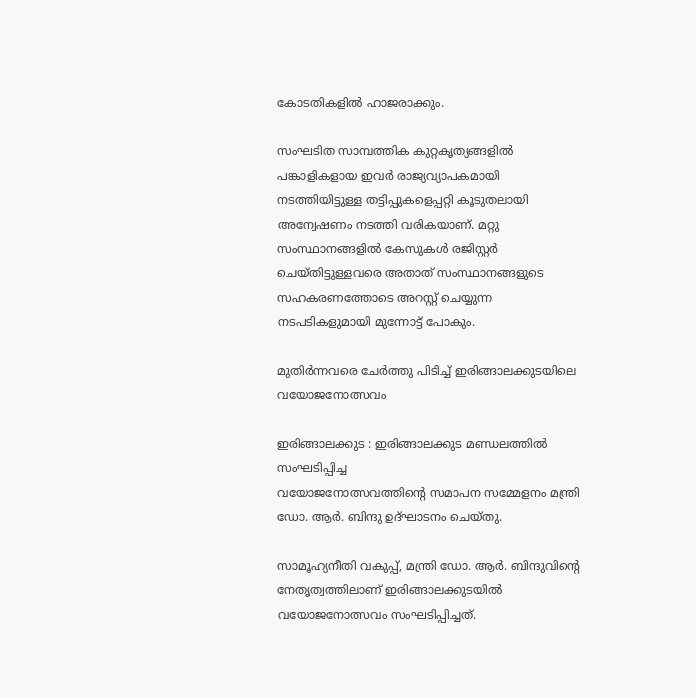കോടതികളിൽ ഹാജരാക്കും.

സംഘടിത സാമ്പത്തിക കുറ്റകൃത്യങ്ങളിൽ പങ്കാളികളായ ഇവർ രാജ്യവ്യാപകമായി നടത്തിയിട്ടുള്ള തട്ടിപ്പുകളെപ്പറ്റി കൂടുതലായി അന്വേഷണം നടത്തി വരികയാണ്. മറ്റു സംസ്ഥാനങ്ങളിൽ കേസുകൾ രജിസ്റ്റർ ചെയ്തിട്ടുള്ളവരെ അതാത് സംസ്ഥാനങ്ങളുടെ സഹകരണത്തോടെ അറസ്റ്റ് ചെയ്യുന്ന നടപടികളുമായി മുന്നോട്ട് പോകും.

മുതിർന്നവരെ ചേർത്തു പിടിച്ച് ഇരിങ്ങാലക്കുടയിലെ വയോജനോത്സവം

ഇരിങ്ങാലക്കുട : ഇരിങ്ങാലക്കുട മണ്ഡലത്തിൽ സംഘടിപ്പിച്ച
വയോജനോത്സവത്തിന്റെ സമാപന സമ്മേളനം മന്ത്രി ഡോ. ആർ. ബിന്ദു ഉദ്ഘാടനം ചെയ്തു.

സാമൂഹ്യനീതി വകുപ്പ്, മന്ത്രി ഡോ. ആർ. ബിന്ദുവിന്റെ നേതൃത്വത്തിലാണ് ഇരിങ്ങാലക്കുടയിൽ വയോജനോത്സവം സംഘടിപ്പിച്ചത്.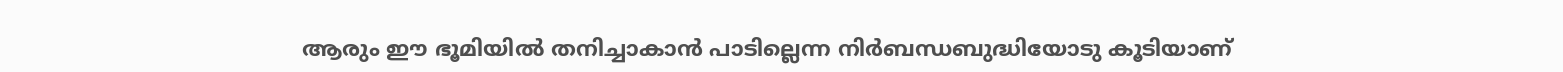ആരും ഈ ഭൂമിയിൽ തനിച്ചാകാൻ പാടില്ലെന്ന നിർബന്ധബുദ്ധിയോടു കൂടിയാണ്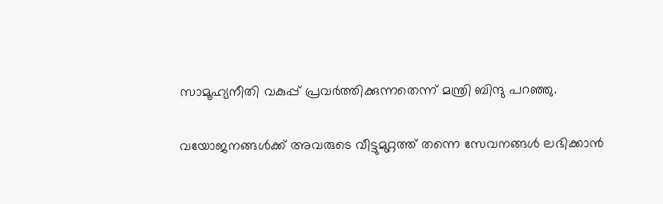സാമൂഹ്യനീതി വകുപ്പ് പ്രവർത്തിക്കുന്നതെന്ന് മന്ത്രി ബിന്ദു പറഞ്ഞു.

വയോജനങ്ങൾക്ക് അവരുടെ വീട്ടുമുറ്റത്ത് തന്നെ സേവനങ്ങൾ ലഭിക്കാൻ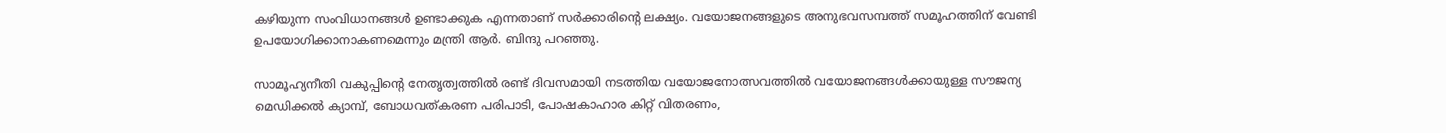കഴിയുന്ന സംവിധാനങ്ങൾ ഉണ്ടാക്കുക എന്നതാണ് സർക്കാരിന്റെ ലക്ഷ്യം. വയോജനങ്ങളുടെ അനുഭവസമ്പത്ത് സമൂഹത്തിന് വേണ്ടി ഉപയോഗിക്കാനാകണമെന്നും മന്ത്രി ആർ. ബിന്ദു പറഞ്ഞു.

സാമൂഹ്യനീതി വകുപ്പിന്റെ നേതൃത്വത്തിൽ രണ്ട് ദിവസമായി നടത്തിയ വയോജനോത്സവത്തിൽ വയോജനങ്ങൾക്കായുള്ള സൗജന്യ മെഡിക്കൽ ക്യാമ്പ്, ബോധവത്കരണ പരിപാടി, പോഷകാഹാര കിറ്റ് വിതരണം,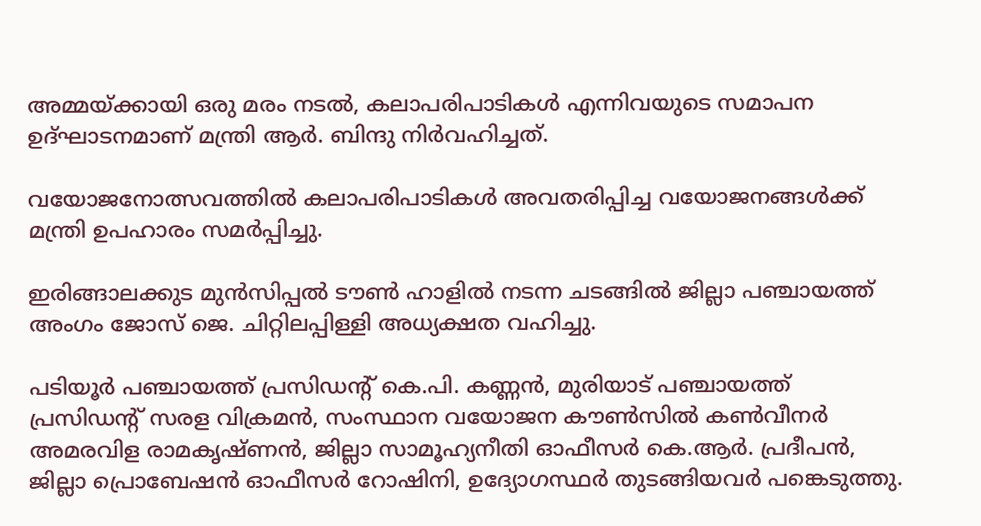അമ്മയ്ക്കായി ഒരു മരം നടൽ, കലാപരിപാടികൾ എന്നിവയുടെ സമാപന ഉദ്ഘാടനമാണ് മന്ത്രി ആർ. ബിന്ദു നിർവഹിച്ചത്.

വയോജനോത്സവത്തിൽ കലാപരിപാടികൾ അവതരിപ്പിച്ച വയോജനങ്ങൾക്ക് മന്ത്രി ഉപഹാരം സമർപ്പിച്ചു.

ഇരിങ്ങാലക്കുട മുൻസിപ്പൽ ടൗൺ ഹാളിൽ നടന്ന ചടങ്ങിൽ ജില്ലാ പഞ്ചായത്ത് അംഗം ജോസ് ജെ. ചിറ്റിലപ്പിള്ളി അധ്യക്ഷത വഹിച്ചു.

പടിയൂർ പഞ്ചായത്ത് പ്രസിഡന്റ് കെ.പി. കണ്ണൻ, മുരിയാട് പഞ്ചായത്ത് പ്രസിഡൻ്റ് സരള വിക്രമൻ, സംസ്ഥാന വയോജന കൗൺസിൽ കൺവീനർ അമരവിള രാമകൃഷ്ണൻ, ജില്ലാ സാമൂഹ്യനീതി ഓഫീസർ കെ.ആർ. പ്രദീപൻ, ജില്ലാ പ്രൊബേഷൻ ഓഫീസർ റോഷിനി, ഉദ്യോഗസ്ഥർ തുടങ്ങിയവർ പങ്കെടുത്തു.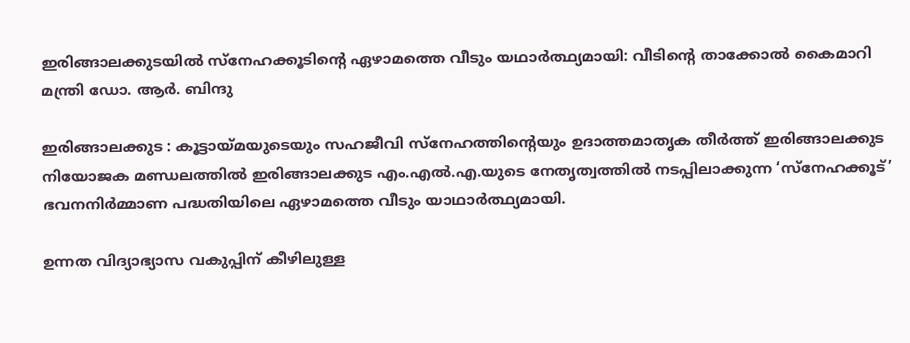ഇരിങ്ങാലക്കുടയിൽ സ്നേഹക്കൂടിന്റെ ഏഴാമത്തെ വീടും യഥാർത്ഥ്യമായി: വീടിന്റെ താക്കോൽ കൈമാറി മന്ത്രി ഡോ. ആർ. ബിന്ദു

ഇരിങ്ങാലക്കുട : കൂട്ടായ്‌മയുടെയും സഹജീവി സ്നേഹത്തിന്റെയും ഉദാത്തമാതൃക തീർത്ത് ഇരിങ്ങാലക്കുട നിയോജക മണ്ഡലത്തിൽ ഇരിങ്ങാലക്കുട എം.എൽ.എ.യുടെ നേതൃത്വത്തിൽ നടപ്പിലാക്കുന്ന ‘സ്‌നേഹക്കൂട്’ ഭവനനിർമ്മാണ പദ്ധതിയിലെ ഏഴാമത്തെ വീടും യാഥാർത്ഥ്യമായി.

ഉന്നത വിദ്യാഭ്യാസ വകുപ്പിന് കീഴിലുള്ള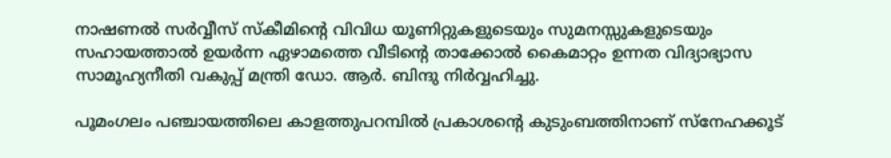നാഷണൽ സർവ്വീസ് സ്‌കീമിന്റെ വിവിധ യൂണിറ്റുകളുടെയും സുമനസ്സുകളുടെയും സഹായത്താൽ ഉയർന്ന ഏഴാമത്തെ വീടിന്റെ താക്കോൽ കൈമാറ്റം ഉന്നത വിദ്യാഭ്യാസ സാമൂഹ്യനീതി വകുപ്പ് മന്ത്രി ഡോ. ആർ. ബിന്ദു നിർവ്വഹിച്ചു.

പൂമംഗലം പഞ്ചായത്തിലെ കാളത്തുപറമ്പിൽ പ്രകാശന്റെ കുടുംബത്തിനാണ് സ്നേഹക്കൂട്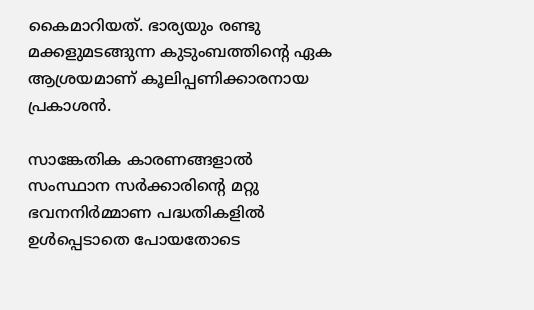കൈമാറിയത്. ഭാര്യയും രണ്ടു മക്കളുമടങ്ങുന്ന കുടുംബത്തിന്റെ ഏക ആശ്രയമാണ് കൂലിപ്പണിക്കാരനായ പ്രകാശൻ.

സാങ്കേതിക കാരണങ്ങളാൽ സംസ്ഥാന സർക്കാരിന്റെ മറ്റു ഭവനനിർമ്മാണ പദ്ധതികളിൽ ഉൾപ്പെടാതെ പോയതോടെ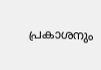പ്രകാശനും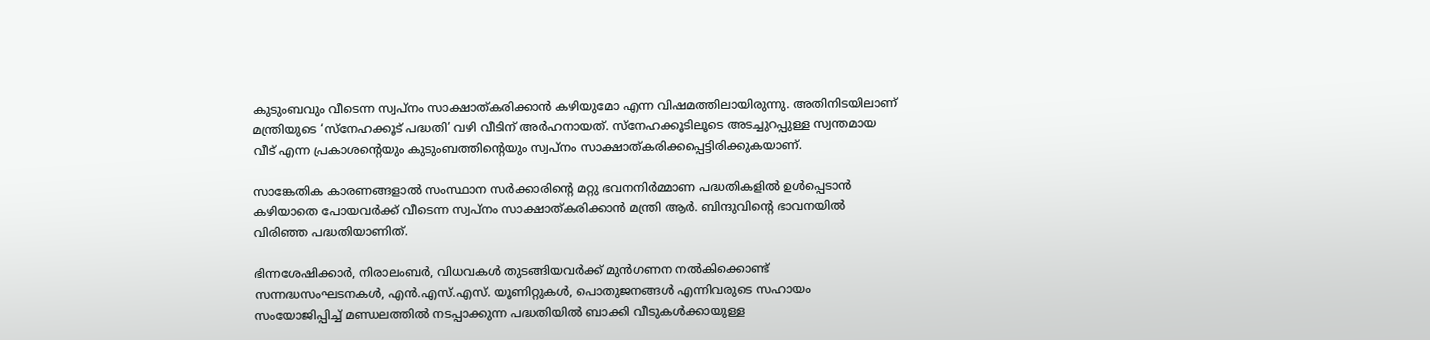കുടുംബവും വീടെന്ന സ്വപ്നം സാക്ഷാത്കരിക്കാൻ കഴിയുമോ എന്ന വിഷമത്തിലായിരുന്നു. അതിനിടയിലാണ് മന്ത്രിയുടെ ‘സ്നേഹക്കൂട് പദ്ധതി’ വഴി വീടിന് അർഹനായത്. സ്നേഹക്കൂടിലൂടെ അടച്ചുറപ്പുള്ള സ്വന്തമായ വീട് എന്ന പ്രകാശന്റെയും കുടുംബത്തിന്റെയും സ്വപ്നം സാക്ഷാത്കരിക്കപ്പെട്ടിരിക്കുകയാണ്.

സാങ്കേതിക കാരണങ്ങളാൽ സംസ്ഥാന സർക്കാരിന്റെ മറ്റു ഭവനനിർമ്മാണ പദ്ധതികളിൽ ഉൾപ്പെടാൻ കഴിയാതെ പോയവർക്ക് വീടെന്ന സ്വപ്‍നം സാക്ഷാത്കരിക്കാൻ മന്ത്രി ആർ. ബിന്ദുവിന്റെ ഭാവനയിൽ വിരിഞ്ഞ പദ്ധതിയാണിത്.

ഭിന്നശേഷിക്കാർ, നിരാലംബർ, വിധവകൾ തുടങ്ങിയവർക്ക് മുൻഗണന നൽകിക്കൊണ്ട് സന്നദ്ധസംഘടനകൾ, എൻ.എസ്.എസ്. യൂണിറ്റുകൾ, പൊതുജനങ്ങൾ എന്നിവരുടെ സഹായം സംയോജിപ്പിച്ച് മണ്ഡലത്തിൽ നടപ്പാക്കുന്ന പദ്ധതിയിൽ ബാക്കി വീടുകൾക്കായുള്ള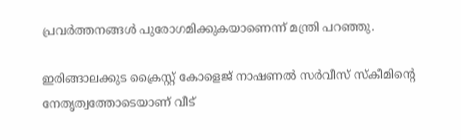പ്രവർത്തനങ്ങൾ പുരോഗമിക്കുകയാണെന്ന് മന്ത്രി പറഞ്ഞു.

ഇരിങ്ങാലക്കുട ക്രൈസ്റ്റ് കോളെജ് നാഷണൽ സർവീസ് സ്കീമിന്റെ നേതൃത്വത്തോടെയാണ് വീട്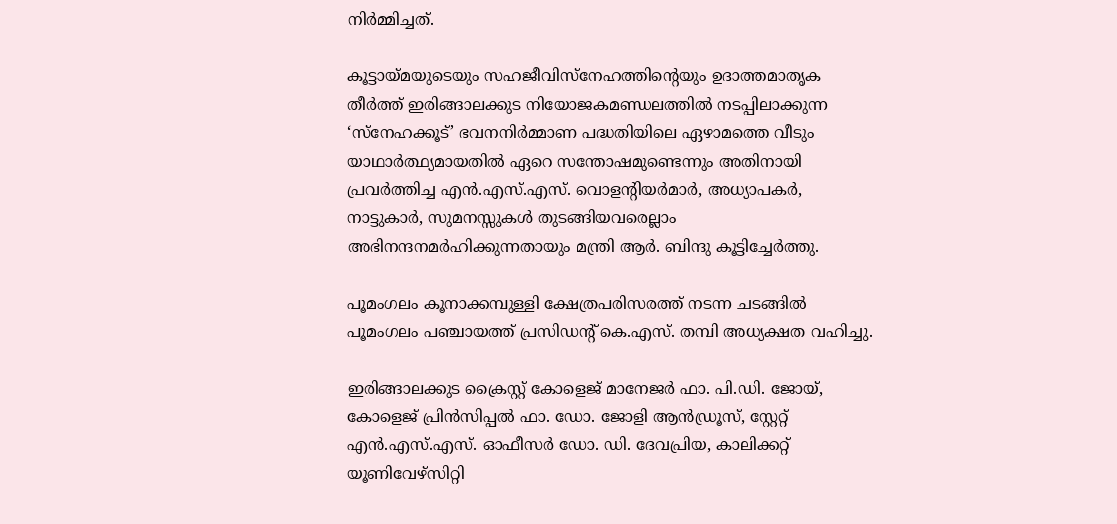നിർമ്മിച്ചത്.

കൂട്ടായ്‌മയുടെയും സഹജീവിസ്നേഹത്തിന്റെയും ഉദാത്തമാതൃക തീർത്ത് ഇരിങ്ങാലക്കുട നിയോജകമണ്ഡലത്തിൽ നടപ്പിലാക്കുന്ന ‘സ്‌നേഹക്കൂട്’ ഭവനനിർമ്മാണ പദ്ധതിയിലെ ഏഴാമത്തെ വീടും യാഥാർത്ഥ്യമായതിൽ ഏറെ സന്തോഷമുണ്ടെന്നും അതിനായി പ്രവർത്തിച്ച എൻ.എസ്.എസ്. വൊളൻ്റിയർമാർ, അധ്യാപകർ, നാട്ടുകാർ, സുമനസ്സുകൾ തുടങ്ങിയവരെല്ലാം അഭിനന്ദനമർഹിക്കുന്നതായും മന്ത്രി ആർ. ബിന്ദു കൂട്ടിച്ചേർത്തു.

പൂമംഗലം കൂനാക്കമ്പുള്ളി ക്ഷേത്രപരിസരത്ത് നടന്ന ചടങ്ങിൽ പൂമംഗലം പഞ്ചായത്ത് പ്രസിഡന്റ് കെ.എസ്. തമ്പി അധ്യക്ഷത വഹിച്ചു.

ഇരിങ്ങാലക്കുട ക്രൈസ്റ്റ് കോളെജ് മാനേജർ ഫാ. പി.ഡി. ജോയ്, കോളെജ് പ്രിൻസിപ്പൽ ഫാ. ഡോ. ജോളി ആൻഡ്രൂസ്, സ്റ്റേറ്റ് എൻ.എസ്.എസ്. ഓഫീസർ ഡോ. ഡി. ദേവപ്രിയ, കാലിക്കറ്റ് യൂണിവേഴ്സിറ്റി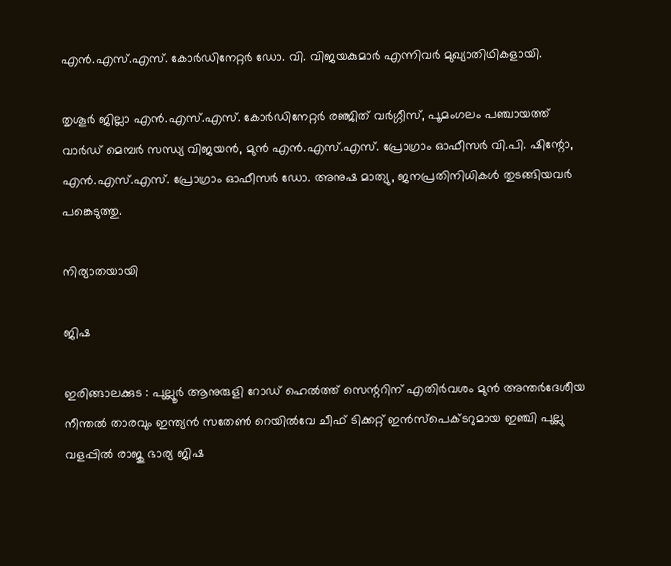എൻ.എസ്.എസ്. കോർഡിനേറ്റർ ഡോ. വി. വിജയകുമാർ എന്നിവർ മുഖ്യാതിഥികളായി.

തൃശൂർ ജില്ലാ എൻ.എസ്.എസ്. കോർഡിനേറ്റർ രഞ്ജിത് വർഗ്ഗീസ്, പൂമംഗലം പഞ്ചായത്ത് വാർഡ് മെമ്പർ സന്ധ്യ വിജയൻ, മുൻ എൻ.എസ്.എസ്. പ്രോഗ്രാം ഓഫീസർ വി.പി. ഷിന്റോ, എൻ.എസ്.എസ്. പ്രോഗ്രാം ഓഫീസർ ഡോ. അനുഷ മാത്യു, ജനപ്രതിനിധികൾ തുടങ്ങിയവർ പങ്കെടുത്തു.

നിര്യാതയായി

ജിഷ

ഇരിങ്ങാലക്കുട : പുല്ലൂർ ആനുരുളി റോഡ് ഹെൽത്ത് സെന്ററിന് എതിർവശം മുൻ അന്തർദേശീയ നീന്തൽ താരവും ഇന്ത്യൻ സതേൺ റെയിൽവേ ചീഫ് ടിക്കറ്റ് ഇൻസ്പെക്ടറുമായ ഇഞ്ചി പുല്ലു വളപ്പിൽ രാജു ഭാര്യ ജിഷ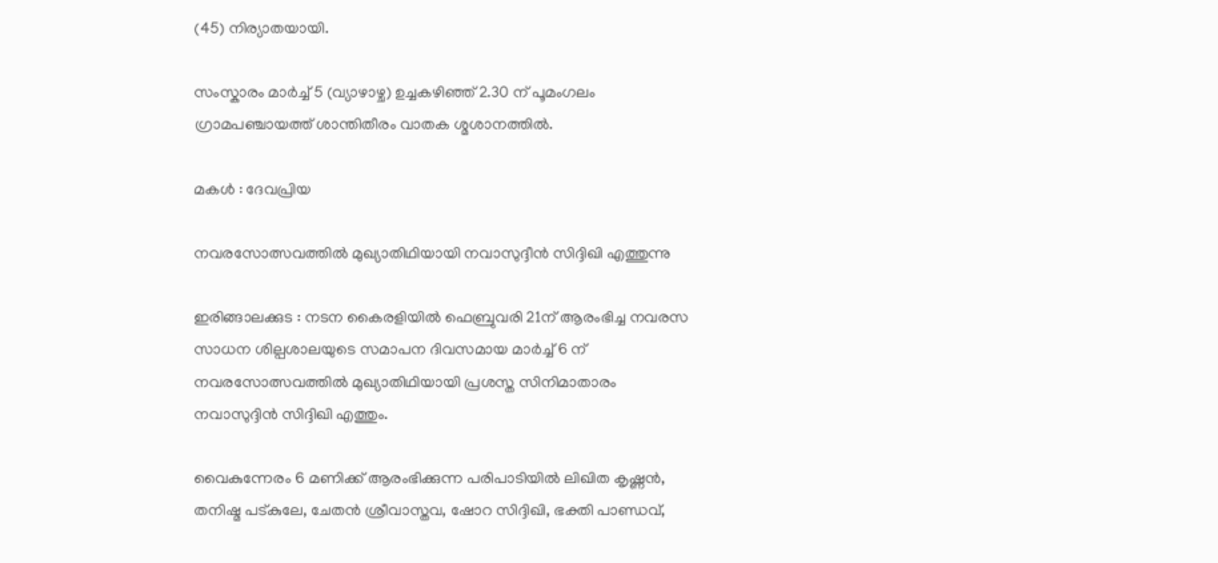(45) നിര്യാതയായി.

സംസ്കാരം മാർച്ച് 5 (വ്യാഴാഴ്ച) ഉച്ചകഴിഞ്ഞ് 2.30 ന് പൂമംഗലം ഗ്രാമപഞ്ചായത്ത് ശാന്തിതീരം വാതക ശ്മശാനത്തിൽ.

മകൾ : ദേവപ്രിയ

നവരസോത്സവത്തിൽ മുഖ്യാതിഥിയായി നവാസുദ്ദീൻ സിദ്ദിഖി എത്തുന്നു

ഇരിങ്ങാലക്കുട : നടന കൈരളിയിൽ ഫെബ്രുവരി 21ന് ആരംഭിച്ച നവരസ സാധന ശില്പശാലയുടെ സമാപന ദിവസമായ മാർച്ച്‌ 6 ന് നവരസോത്സവത്തിൽ മുഖ്യാതിഥിയായി പ്രശസ്ത സിനിമാതാരം നവാസുദ്ദിൻ സിദ്ദിഖി എത്തും.

വൈകുന്നേരം 6 മണിക്ക് ആരംഭിക്കുന്ന പരിപാടിയിൽ ലിഖിത കൃഷ്ണൻ, തനിഷ്മ പട്‌കുലേ, ചേതൻ ശ്രീവാസ്തവ, ഷോറ സിദ്ദിഖി, ഭക്തി പാണ്ഡവ്,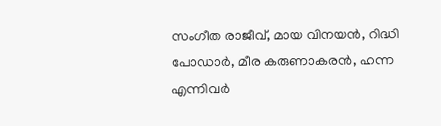സംഗീത രാജീവ്, മായ വിനയൻ, റിദ്ധി പോഡാർ, മീര കരുണാകരൻ, ഹന്ന എന്നിവർ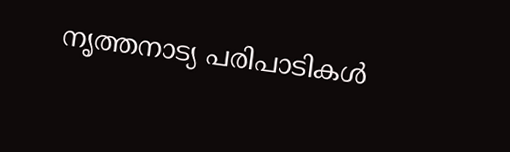നൃത്തനാട്യ പരിപാടികൾ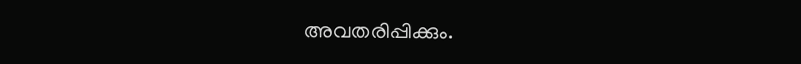അവതരിപ്പിക്കും.